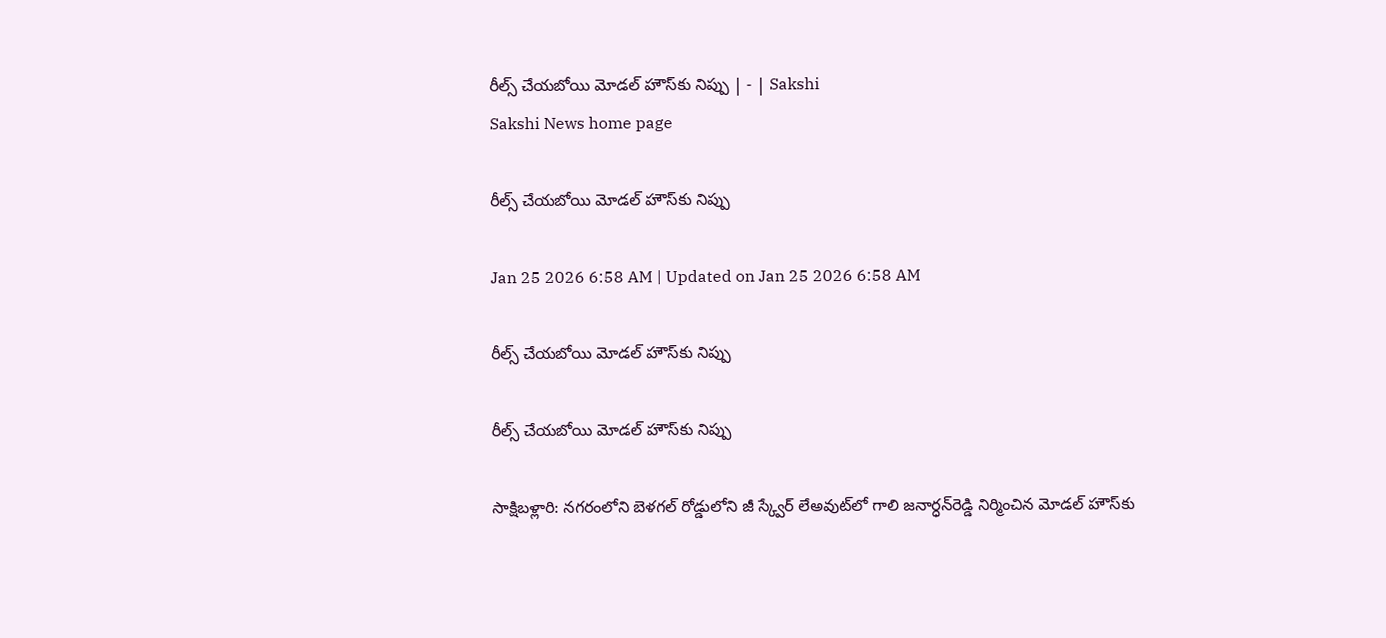రీల్స్‌ చేయబోయి మోడల్‌ హౌస్‌కు నిప్పు | - | Sakshi
Sakshi News home page

రీల్స్‌ చేయబోయి మోడల్‌ హౌస్‌కు నిప్పు

Jan 25 2026 6:58 AM | Updated on Jan 25 2026 6:58 AM

రీల్స్‌ చేయబోయి మోడల్‌ హౌస్‌కు నిప్పు

రీల్స్‌ చేయబోయి మోడల్‌ హౌస్‌కు నిప్పు

సాక్షిబళ్లారి: నగరంలోని బెళగల్‌ రోడ్డులోని జీ స్క్వేర్‌ లేఅవుట్‌లో గాలి జనార్ధన్‌రెడ్డి నిర్మించిన మోడల్‌ హౌస్‌కు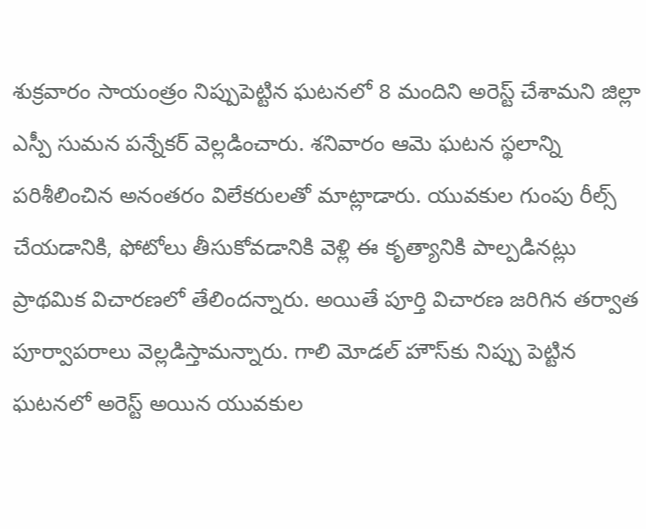శుక్రవారం సాయంత్రం నిప్పుపెట్టిన ఘటనలో 8 మందిని అరెస్ట్‌ చేశామని జిల్లా ఎస్పీ సుమన పన్నేకర్‌ వెల్లడించారు. శనివారం ఆమె ఘటన స్థలాన్ని పరిశీలించిన అనంతరం విలేకరులతో మాట్లాడారు. యువకుల గుంపు రీల్స్‌ చేయడానికి, ఫోటోలు తీసుకోవడానికి వెళ్లి ఈ కృత్యానికి పాల్పడినట్లు ప్రాథమిక విచారణలో తేలిందన్నారు. అయితే పూర్తి విచారణ జరిగిన తర్వాత పూర్వాపరాలు వెల్లడిస్తామన్నారు. గాలి మోడల్‌ హౌస్‌కు నిప్పు పెట్టిన ఘటనలో అరెస్ట్‌ అయిన యువకుల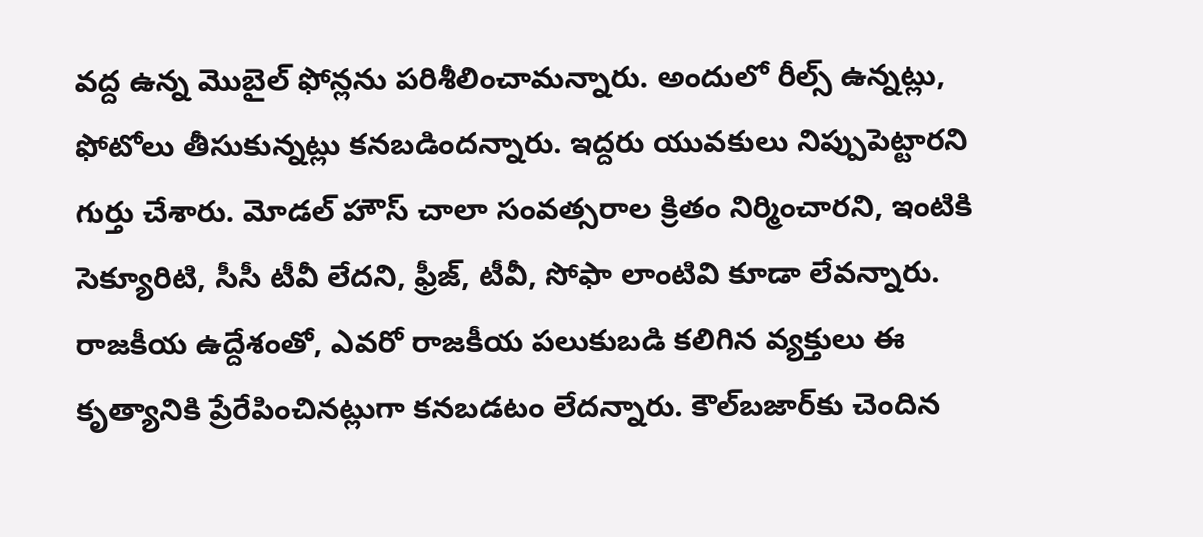వద్ద ఉన్న మొబైల్‌ ఫోన్లను పరిశీలించామన్నారు. అందులో రీల్స్‌ ఉన్నట్లు, ఫోటోలు తీసుకున్నట్లు కనబడిందన్నారు. ఇద్దరు యువకులు నిప్పుపెట్టారని గుర్తు చేశారు. మోడల్‌ హౌస్‌ చాలా సంవత్సరాల క్రితం నిర్మించారని, ఇంటికి సెక్యూరిటి, సీసీ టీవీ లేదని, ఫ్రీజ్‌, టీవీ, సోఫా లాంటివి కూడా లేవన్నారు. రాజకీయ ఉద్దేశంతో, ఎవరో రాజకీయ పలుకుబడి కలిగిన వ్యక్తులు ఈ కృత్యానికి ప్రేరేపించినట్లుగా కనబడటం లేదన్నారు. కౌల్‌బజార్‌కు చెందిన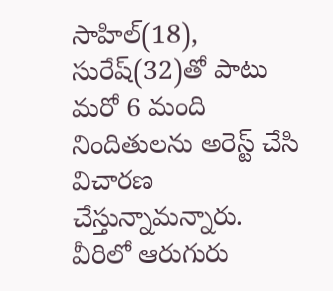సాహిల్‌(18), సురేష్‌(32)తో పాటు మరో 6 మంది నిందితులను అరెస్ట్‌ చేసి విచారణ చేస్తున్నామన్నారు. వీరిలో ఆరుగురు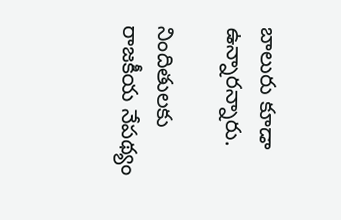బాలురు కూడా ఉన్నారన్నారు.

నిందితులకు రాజకీయ నేపథ్యం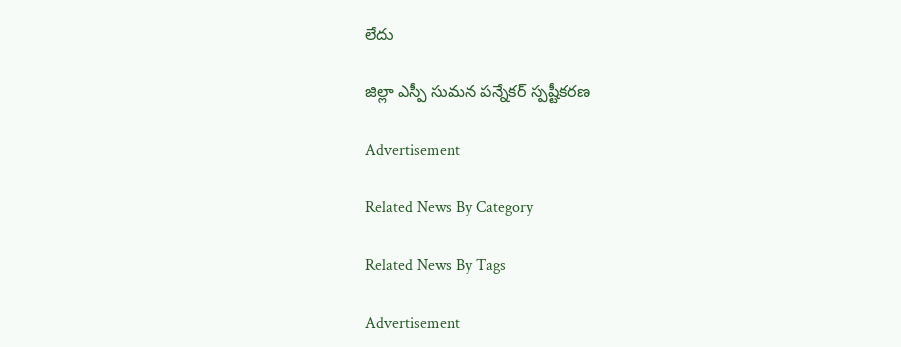లేదు

జిల్లా ఎస్పీ సుమన పన్నేకర్‌ స్పష్టీకరణ

Advertisement

Related News By Category

Related News By Tags

Advertisement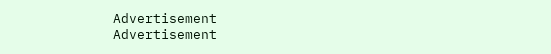Advertisement
Advertisement